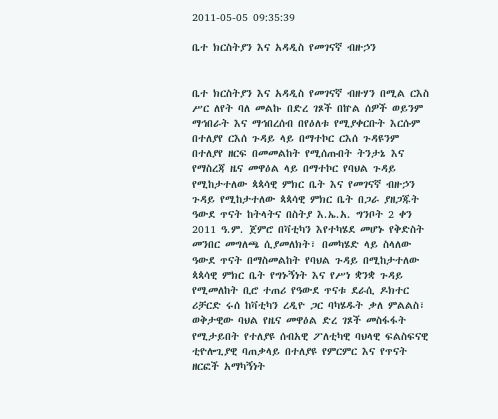2011-05-05 09:35:39

ቤተ ክርስትያን እና አዳዲስ የመገናኛ ብዙኃን


ቤተ ክርስትያን እና አዳዲስ የመገናኛ ብዙሃን በሚል ርእስ ሥር ለየት ባለ መልኩ በድረ ገጾች በኵል ሰዎች ወይንም ማኅበራት እና ማኅበረሰብ በየዕለቱ የሚያቀርቡት እርሱም በተለያየ ርእሰ ጉዳይ ላይ በማተኮር ርእሰ ጉዳዩንም በተለያየ ዘርፍ በመመልከት የሚሰጡበት ትንታኔ እና የማስረጃ ዜና መዋዕል ላይ በማተኮር የባህል ጉዳይ የሚከታተለው ጳጳሳዊ ምክር ቤት እና የመገናኛ ብዙኃን ጉዳይ የሚከታተለው ጳጳሳዊ ምክር ቤት በጋራ ያዘጋጁት ዓውደ ጥናት ከትላትና በስትያ እ.ኤ.አ. ግንቦት 2 ቀን 2011 ዓ.ም. ጀምሮ በቫቲካን እየተካሄደ መሆኑ የቅድስት መንበር መግለጫ ሲያመለክት፣ በመካሄድ ላይ ስላለው ዓውደ ጥናት በማስመልከት የባህል ጉዳይ በሚከታተለው ጳጳሳዊ ምክር ቤት የግኑኝነት እና የሥነ ቋንቋ ጉዳይ የሚመለከት ቢሮ ተጠሪ የዓውደ ጥናቱ ደራሲ ዶክተር ሪቻርድ ሩሰ ከቫቲካን ረዲዮ ጋር ባካሄዱት ቃለ ምልልስ፣ ወቅታዊው ባህል የዜና መዋዕል ድረ ገጾች መስፋፋት የሚታይበት የተለያዩ ሰብአዊ ፖለቲካዊ ባህላዊ ፍልስፍናዊ ቲዮሎጊያዊ ባጠቃላይ በተለያዩ የምርምር እና የጥናት ዘርፎች አማካኝነት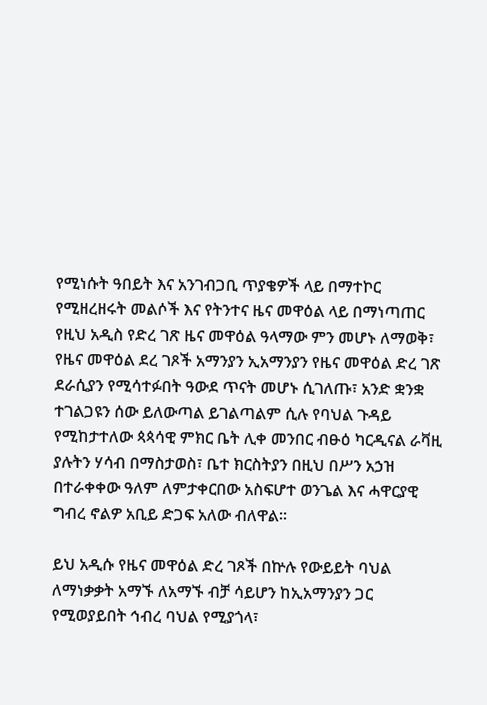የሚነሱት ዓበይት እና አንገብጋቢ ጥያቄዎች ላይ በማተኮር የሚዘረዘሩት መልሶች እና የትንተና ዜና መዋዕል ላይ በማነጣጠር የዚህ አዲስ የድረ ገጽ ዜና መዋዕል ዓላማው ምን መሆኑ ለማወቅ፣ የዜና መዋዕል ደረ ገጾች አማንያን ኢአማንያን የዜና መዋዕል ድረ ገጽ ደራሲያን የሚሳተፉበት ዓውደ ጥናት መሆኑ ሲገለጡ፣ አንድ ቋንቋ ተገልጋዩን ሰው ይለውጣል ይገልጣልም ሲሉ የባህል ጉዳይ የሚከታተለው ጳጳሳዊ ምክር ቤት ሊቀ መንበር ብፁዕ ካርዲናል ራቫዚ ያሉትን ሃሳብ በማስታወስ፣ ቤተ ክርስትያን በዚህ በሥን አኃዝ በተራቀቀው ዓለም ለምታቀርበው አስፍሆተ ወንጌል እና ሓዋርያዊ ግብረ ኖልዎ አቢይ ድጋፍ አለው ብለዋል።

ይህ አዲሱ የዜና መዋዕል ድረ ገጾች በኵሉ የውይይት ባህል ለማነቃቃት አማኙ ለአማኙ ብቻ ሳይሆን ከኢአማንያን ጋር የሚወያይበት ኅብረ ባህል የሚያጎላ፣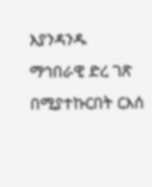እያንዳንዱ ማኅበራዊ ድረ ገጽ በሚያተኩርበት ርእሰ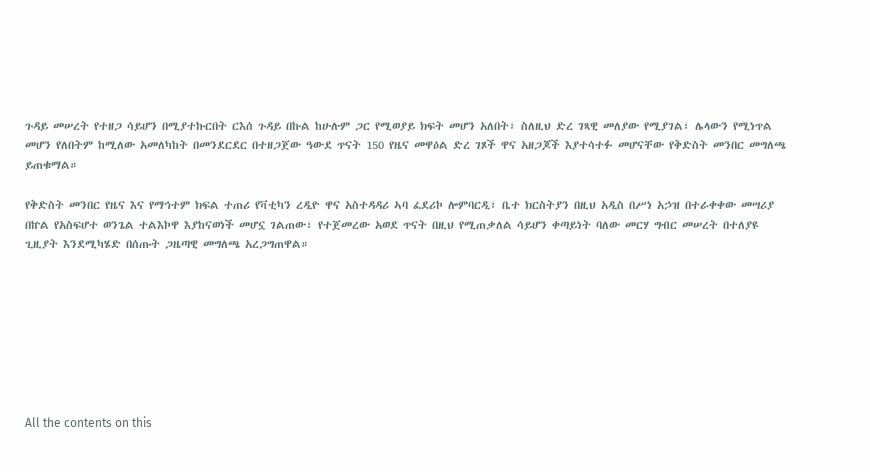ጉዳይ መሠረት የተዘጋ ሳይሆን በሚያተኩርበት ርእሰ ጉዳይ በኩል ከሁሉም ጋር የሚወያይ ክፍት መሆን አለበት፣ ስለዚህ ድረ ገጻዊ መለያው የሚያገል፣ ሌላውን የሚነጥል መሆን የለበትም ከሚለው አመለካከት በመንደርደር በተዘጋጀው ዓውደ ጥናት 150 የዜና መዋዕል ድረ ገጾች ዋና አዘጋጆች እያተሳተፉ መሆናቸው የቅድስት መንበር መግለጫ ይጠቁማል።

የቅድስት መንበር የዜና እና የማኅተም ክፍል ተጠሪ የቫቲካን ረዲዮ ዋና አስተዳዳሪ ኣባ ፈደሪኮ ሎምባርዲ፣ ቤተ ክርስትያን በዚህ አዲስ በሥነ አኃዝ በተራቀቀው መሣሪያ በኵል የአስፍሆተ ወንጌል ተልእኮዋ እያከናወነች መሆኗ ገልጠው፣ የተጀመረው አወደ ጥናት በዚህ የሚጠቃለል ሳይሆን ቀጣይነት ባለው መርሃ ግብር መሠረት በተለያዩ ጊዚያት እንደሚካሄድ በሰጡት ጋዜጣዊ መግለጫ አረጋግጠዋል።








All the contents on this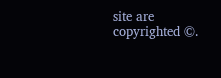site are copyrighted ©.